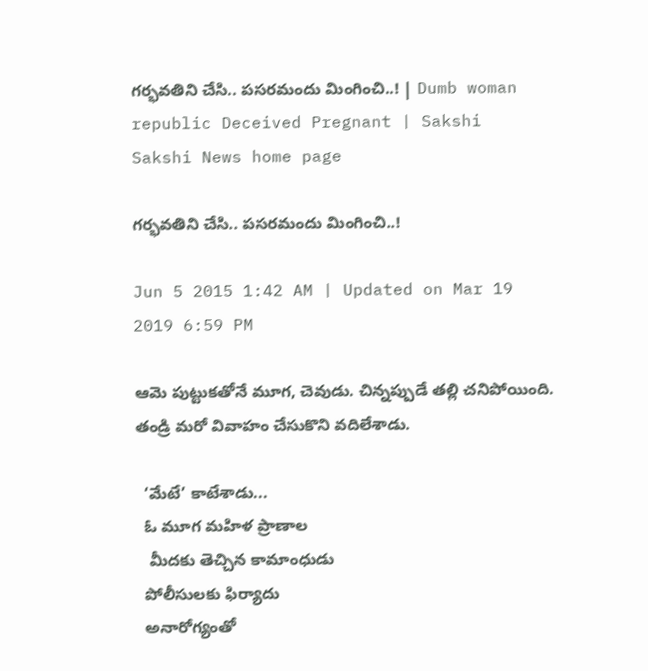గర్భవతిని చేసి.. పసరమందు మింగించి..! | Dumb woman republic Deceived Pregnant | Sakshi
Sakshi News home page

గర్భవతిని చేసి.. పసరమందు మింగించి..!

Jun 5 2015 1:42 AM | Updated on Mar 19 2019 6:59 PM

ఆమె పుట్టుకతోనే మూగ, చెవుడు. చిన్నప్పుడే తల్లి చనిపోయింది. తండ్రి మరో వివాహం చేసుకొని వదిలేశాడు.

  ‘మేటే’ కాటేశాడు...
  ఓ మూగ మహిళ ప్రాణాల
   మీదకు తెచ్చిన కామాంధుడు
  పోలీసులకు ఫిర్యాదు
  అనారోగ్యంతో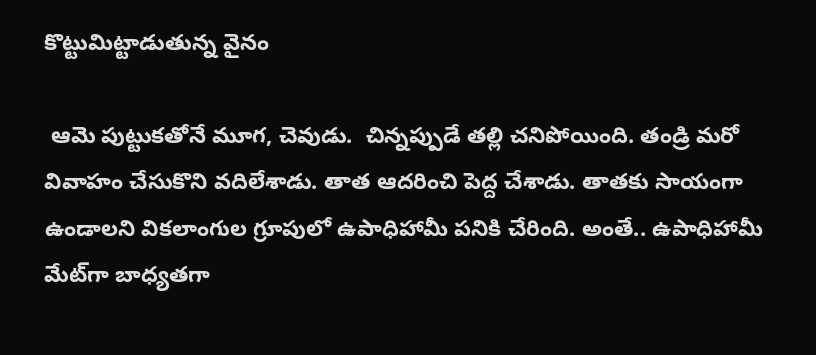కొట్టుమిట్టాడుతున్న వైనం

 ఆమె పుట్టుకతోనే మూగ, చెవుడు.  చిన్నప్పుడే తల్లి చనిపోయింది. తండ్రి మరో వివాహం చేసుకొని వదిలేశాడు. తాత ఆదరించి పెద్ద చేశాడు. తాతకు సాయంగా ఉండాలని వికలాంగుల గ్రూపులో ఉపాధిహామీ పనికి చేరింది. అంతే.. ఉపాధిహామీ మేట్‌గా బాధ్యతగా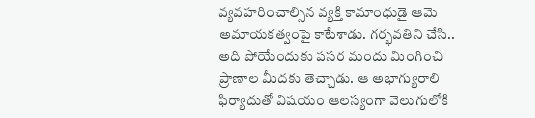వ్యవహరించాల్సిన వ్యక్తి కామాంధుడై ఆమె అమాయకత్వంపై కాటేశాడు. గర్భవతిని చేసి.. అది పోయేందుకు పసర మందు మింగించి ప్రాణాల మీదకు తెచ్చాడు. ఆ అభాగ్యురాలి ఫిర్యాదుతో విషయం ఆలస్యంగా వెలుగులోకి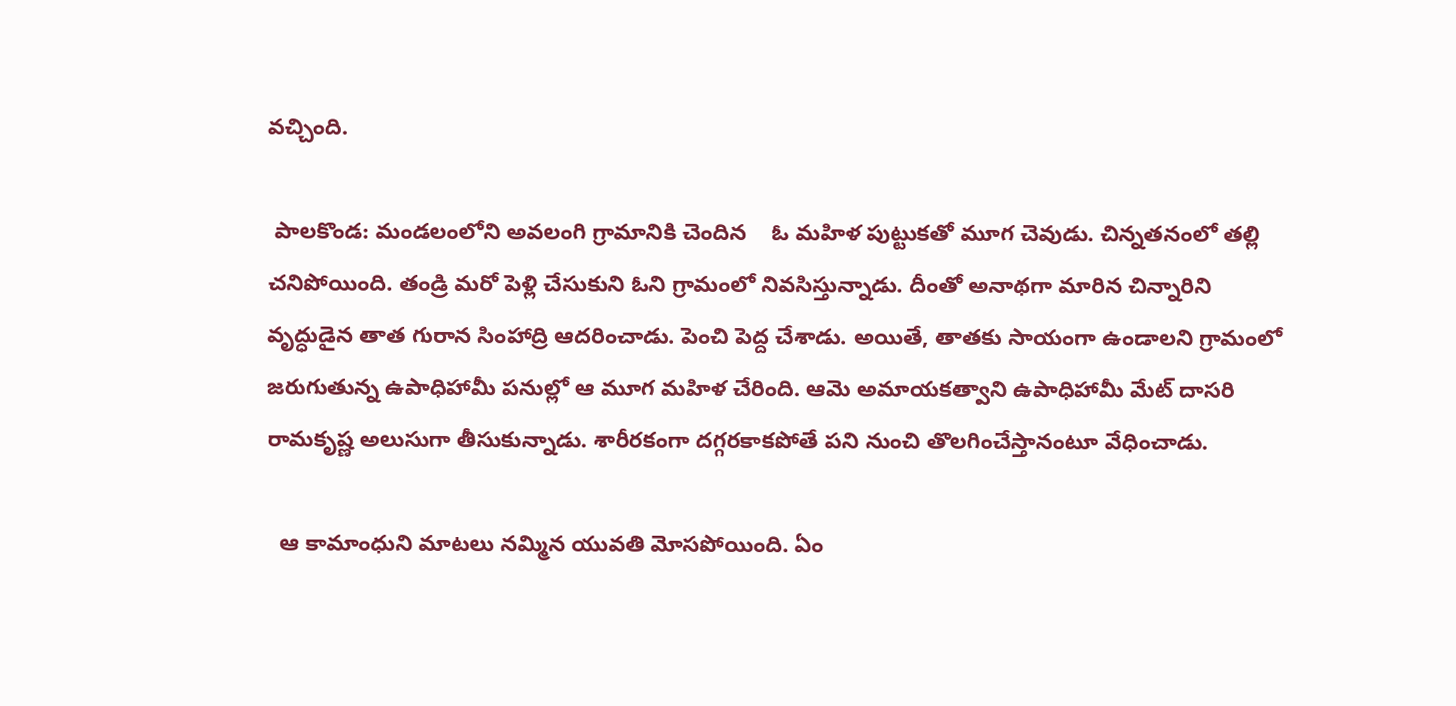వచ్చింది.

 పాలకొండ: మండలంలోని అవలంగి గ్రామానికి చెందిన    ఓ మహిళ పుట్టుకతో మూగ చెవుడు. చిన్నతనంలో తల్లి చనిపోయింది. తండ్రి మరో పెళ్లి చేసుకుని ఓని గ్రామంలో నివసిస్తున్నాడు. దీంతో అనాథగా మారిన చిన్నారిని వృద్ధుడైన తాత గురాన సింహాద్రి ఆదరించాడు. పెంచి పెద్ద చేశాడు. అయితే, తాతకు సాయంగా ఉండాలని గ్రామంలో జరుగుతున్న ఉపాధిహామీ పనుల్లో ఆ మూగ మహిళ చేరింది. ఆమె అమాయకత్వాని ఉపాధిహామీ మేట్ దాసరి రామకృష్ణ అలుసుగా తీసుకున్నాడు. శారీరకంగా దగ్గరకాకపోతే పని నుంచి తొలగించేస్తానంటూ వేధించాడు.

  ఆ కామాంధుని మాటలు నమ్మిన యువతి మోసపోయింది. ఏం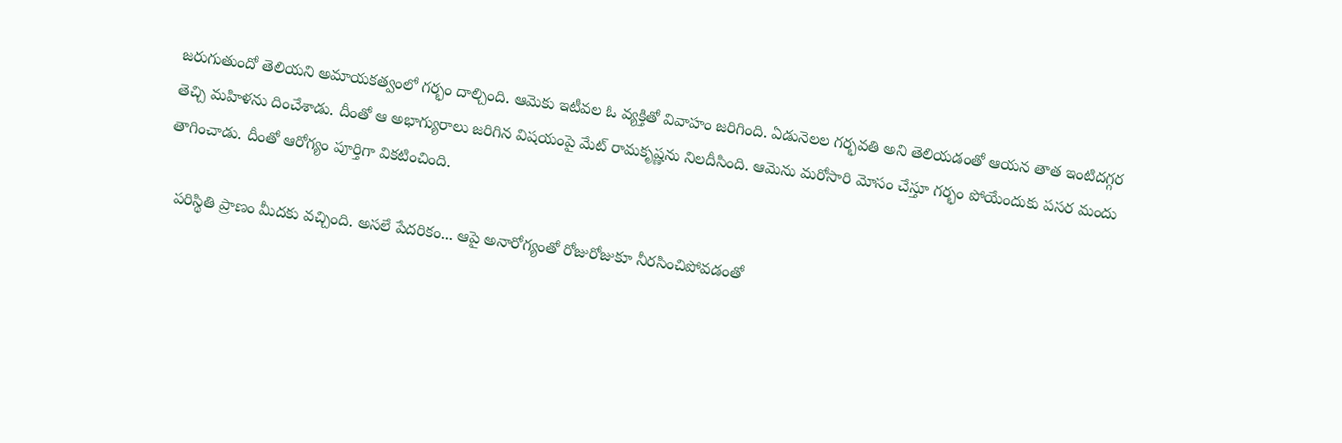జరుగుతుందో తెలియని అమాయకత్వంలో గర్భం దాల్చింది. ఆమెకు ఇటీవల ఓ వ్యక్తితో వివాహం జరిగింది. ఏడునెలల గర్భవతి అని తెలియడంతో ఆయన తాత ఇంటిదగ్గర తెచ్చి మహిళను దించేశాడు. దీంతో ఆ అభాగ్యురాలు జరిగిన విషయంపై మేట్ రామకృష్ణను నిలదీసింది. ఆమెను మరోసారి మోసం చేస్తూ గర్భం పోయేందుకు పసర మందు తాగించాడు. దీంతో ఆరోగ్యం పూర్తిగా వికటించింది.

  పరిస్థితి ప్రాణం మీదకు వచ్చింది. అసలే పేదరికం... ఆపై అనారోగ్యంతో రోజురోజుకూ నీరసించిపోవడంతో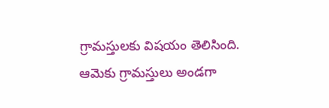గ్రామస్తులకు విషయం తెలిసింది. ఆమెకు గ్రామస్తులు అండగా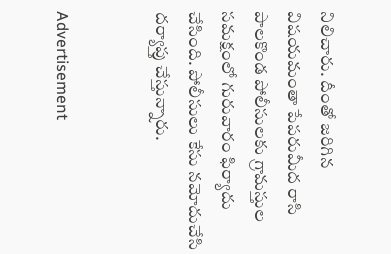నిలిచారు. దీంతో జరిగిన విషయమంతా పేపరుమీద రాసి పాలకొండ పోలీసులకు గ్రామస్తుల సమక్షంలో గురువారం ఫిర్యాదు చేసింది. పోలీసులు కేసు నమోదుచేసి దర్యాప్తు చేస్తున్నారు.


Advertisement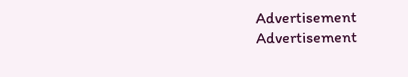Advertisement
Advertisement